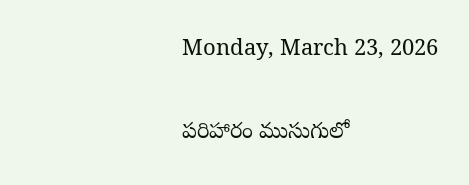Monday, March 23, 2026

పరిహారం ముసుగులో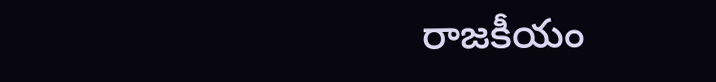రాజకీయం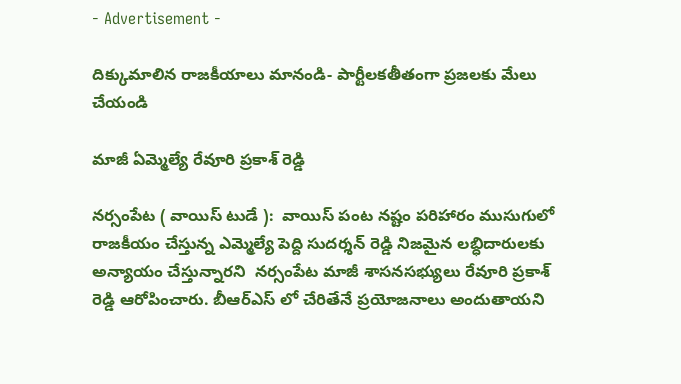- Advertisement -

దిక్కుమాలిన రాజకీయాలు మానండి- పార్టీలకతీతంగా ప్రజలకు మేలు చేయండి

మాజీ ఏమ్మెల్యే రేవూరి ప్రకాశ్ రెడ్డి

నర్సంపేట ( వాయిస్ టుడే ):  వాయిస్ పంట నష్టం పరిహారం ముసుగులో రాజకీయం చేస్తున్న ఎమ్మెల్యే పెద్ది సుదర్శన్ రెడ్డి నిజమైన లబ్ధిదారులకు అన్యాయం చేస్తున్నారని  నర్సంపేట మాజీ శాసనసభ్యులు రేవూరి ప్రకాశ్ రెడ్డి ఆరోపించారు. బీఆర్ఎస్ లో చేరితేనే ప్రయోజనాలు అందుతాయని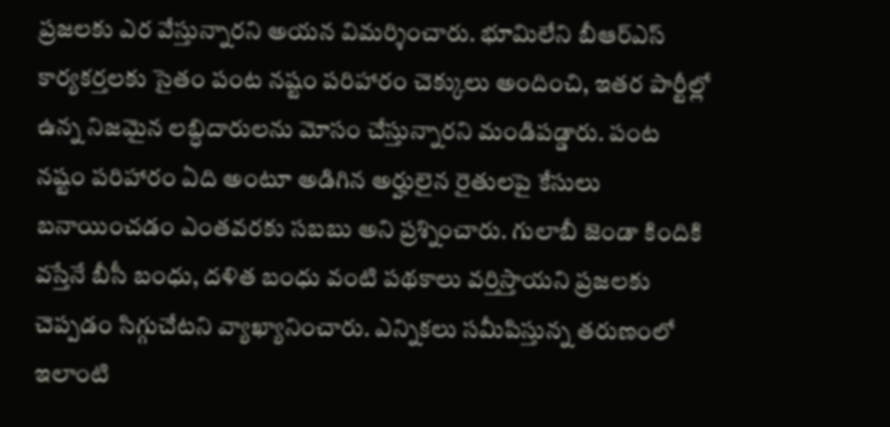ప్రజలకు ఎర వేస్తున్నారని అయన విమర్శించారు. భూమిలేని బీఆర్ఎస్ కార్యకర్తలకు సైతం పంట నష్టం పరిహారం చెక్కులు అందించి, ఇతర పార్టీల్లో ఉన్న నిజమైన లబ్ధిదారులను మోసం చేస్తున్నారని మండిపడ్డారు. పంట నష్టం పరిహారం ఏది అంటూ అడిగిన అర్హులైన రైతులపై కేసులు బనాయించడం ఎంతవరకు సబబు అని ప్రశ్నించారు. గులాబీ జెండా కిందికి వస్తేనే బీసీ బంధు, దళిత బంధు వంటి పథకాలు వర్తిస్తాయని ప్రజలకు చెప్పడం సిగ్గుచేటని వ్యాఖ్యానించారు. ఎన్నికలు సమీపిస్తున్న తరుణంలో ఇలాంటి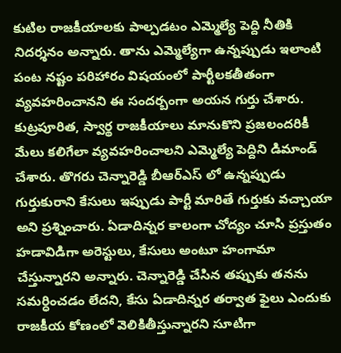కుటిల రాజకీయాలకు పాల్పడటం ఎమ్మెల్యే పెద్ది నీతికి నిదర్శనం అన్నారు. తాను ఎమ్మెల్యేగా ఉన్నప్పుడు ఇలాంటి పంట నష్టం పరిహారం విషయంలో పార్టీలకతీతంగా వ్యవహరించానని ఈ సందర్బంగా అయన గుర్తు చేశారు. కుట్రపూరిత, స్వార్థ రాజకీయాలు మానుకొని ప్రజలందరికీ మేలు కలిగేలా వ్యవహరించాలని ఎమ్మెల్యే పెద్దిని డిమాండ్ చేశారు. తొగరు చెన్నారెడ్డి బీఆర్ఎస్ లో ఉన్నప్పుడు గుర్తుకురాని కేసులు ఇప్పుడు పార్టీ మారితే గుర్తుకు వచ్చాయా అని ప్రశ్నించారు. ఏడాదిన్నర కాలంగా చోద్యం చూసి ప్రస్తుతం హడావిడిగా అరెస్టులు, కేసులు అంటూ హంగామా చేస్తున్నారని అన్నారు. చెన్నారెడ్డి చేసిన తప్పుకు తనను సమర్ధించడం లేదని, కేసు ఏడాదిన్నర తర్వాత ఫైలు ఎందుకు రాజకీయ కోణంలో వెలికితీస్తున్నారని సూటిగా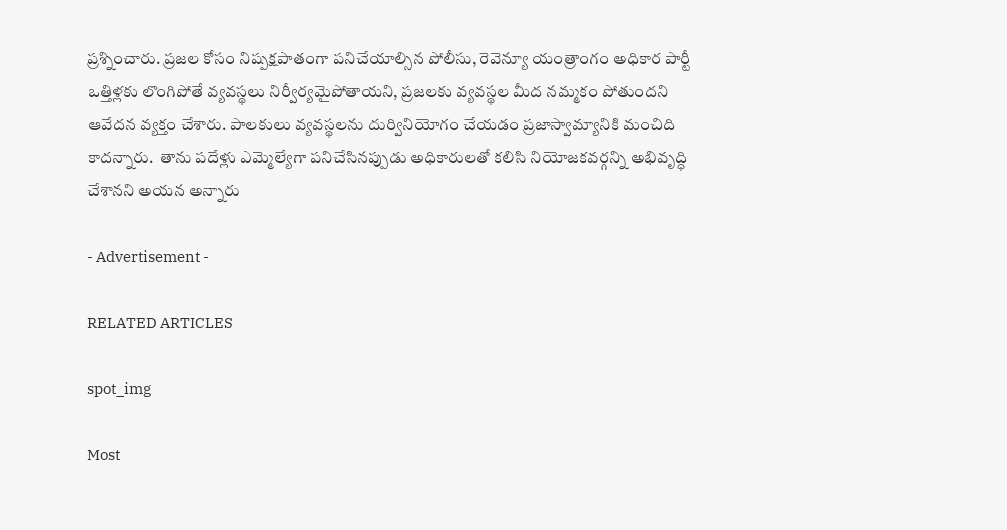ప్రశ్నించారు. ప్రజల కోసం నిష్పక్షపాతంగా పనిచేయాల్సిన పోలీసు, రెవెన్యూ యంత్రాంగం అధికార పార్టీ ఒత్తిళ్లకు లొంగిపోతే వ్యవస్థలు నిర్వీర్యమైపోతాయని, ప్రజలకు వ్యవస్థల మీద నమ్మకం పోతుందని ఆవేదన వ్యక్తం చేశారు. పాలకులు వ్యవస్థలను దుర్వినియోగం చేయడం ప్రజాస్వామ్యానికి మంచిది కాదన్నారు.  తాను పదేళ్లు ఎమ్మెల్యేగా పనిచేసినప్పుడు అధికారులతో కలిసి నియోజకవర్గన్ని అభివృద్ధి చేశానని అయన అన్నారు

- Advertisement -

RELATED ARTICLES

spot_img

Most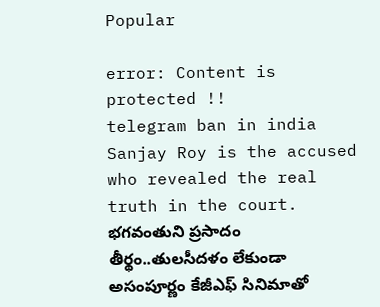Popular

error: Content is protected !!
telegram ban in india Sanjay Roy is the accused who revealed the real truth in the court. భగవంతుని ప్రసాదం తీర్థం..తులసీదళం లేకుండా అసంపూర్ణం కేజీఎఫ్ సినిమాతో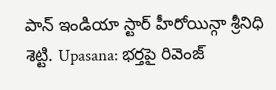పాన్ ఇండియా స్టార్ హీరోయిన్గా శ్రీనిధి శెట్టి. Upasana: భర్తపై రివెంజ్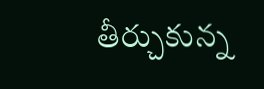తీర్చుకున్న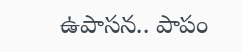ఉపాసన.. పాపం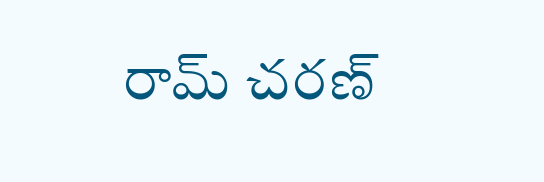రామ్ చరణ్